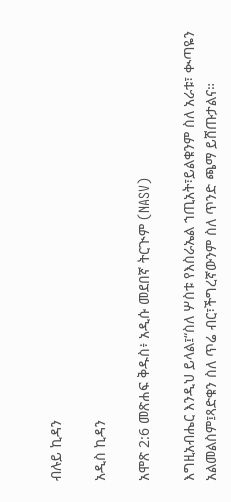ብሉይ ኪዳን

አዲስ ኪዳን

አሞጽ 2:6 መጽሐፍ ቅዱስ፥ አዲሱ መደበኛ ትርጒም (NASV)

እግዚአብሔር እንዲህ ይላል፤“ስለ ሦስቱ የእስራኤል ኀጢአት፣ይልቁንም ስለ አራቱ፣ ቊጣዬን አልመልስም፤ጻድቁን ስለ ጥሬ ብር፣ችግረኛውንም ስለ ጥንድ ጫማ ይሸጡታልና።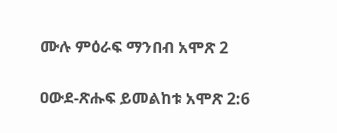ሙሉ ምዕራፍ ማንበብ አሞጽ 2

ዐውደ-ጽሑፍ ይመልከቱ አሞጽ 2:6